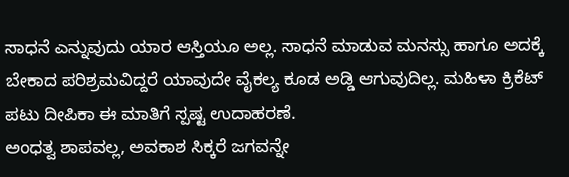ಸಾಧನೆ ಎನ್ನುವುದು ಯಾರ ಆಸ್ತಿಯೂ ಅಲ್ಲ. ಸಾಧನೆ ಮಾಡುವ ಮನಸ್ಸು ಹಾಗೂ ಅದಕ್ಕೆ ಬೇಕಾದ ಪರಿಶ್ರಮವಿದ್ದರೆ ಯಾವುದೇ ವೈಕಲ್ಯ ಕೂಡ ಅಡ್ಡಿ ಆಗುವುದಿಲ್ಲ. ಮಹಿಳಾ ಕ್ರಿಕೆಟ್ ಪಟು ದೀಪಿಕಾ ಈ ಮಾತಿಗೆ ಸ್ಪಷ್ಟ ಉದಾಹರಣೆ.
ಅಂಧತ್ವ ಶಾಪವಲ್ಲ, ಅವಕಾಶ ಸಿಕ್ಕರೆ ಜಗವನ್ನೇ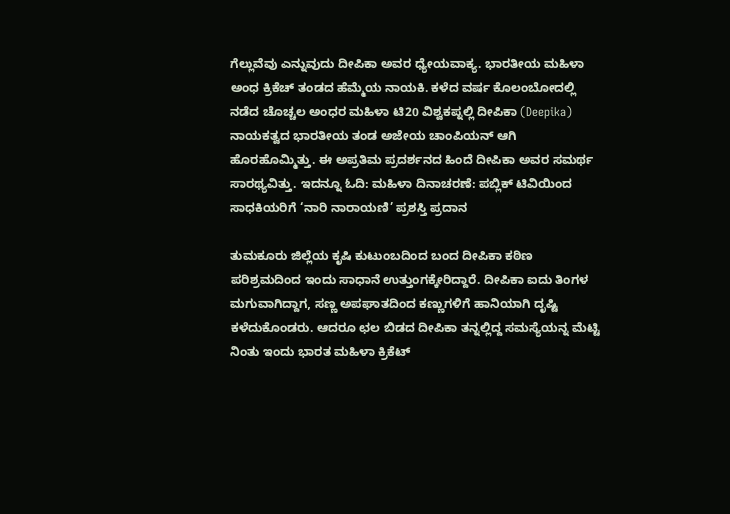ಗೆಲ್ಲುವೆವು ಎನ್ನುವುದು ದೀಪಿಕಾ ಅವರ ಧ್ಯೇಯವಾಕ್ಯ. ಭಾರತೀಯ ಮಹಿಳಾ ಅಂಧ ಕ್ರಿಕೆಚ್ ತಂಡದ ಹೆಮ್ಮೆಯ ನಾಯಕಿ. ಕಳೆದ ವರ್ಷ ಕೊಲಂಬೋದಲ್ಲಿ ನಡೆದ ಚೊಚ್ಚಲ ಅಂಧರ ಮಹಿಳಾ ಟಿ20 ವಿಶ್ವಕಪ್ನಲ್ಲಿ ದೀಪಿಕಾ (Deepika) ನಾಯಕತ್ವದ ಭಾರತೀಯ ತಂಡ ಅಜೇಯ ಚಾಂಪಿಯನ್ ಆಗಿ ಹೊರಹೊಮ್ಮಿತ್ತು. ಈ ಅಪ್ರತಿಮ ಪ್ರದರ್ಶನದ ಹಿಂದೆ ದೀಪಿಕಾ ಅವರ ಸಮರ್ಥ ಸಾರಥ್ಯವಿತ್ತು. ಇದನ್ನೂ ಓದಿ: ಮಹಿಳಾ ದಿನಾಚರಣೆ: ಪಬ್ಲಿಕ್ ಟಿವಿಯಿಂದ ಸಾಧಕಿಯರಿಗೆ ‘ನಾರಿ ನಾರಾಯಣಿ’ ಪ್ರಶಸ್ತಿ ಪ್ರದಾನ

ತುಮಕೂರು ಜಿಲ್ಲೆಯ ಕೃಷಿ ಕುಟುಂಬದಿಂದ ಬಂದ ದೀಪಿಕಾ ಕಠಿಣ ಪರಿಶ್ರಮದಿಂದ ಇಂದು ಸಾಧಾನೆ ಉತ್ತುಂಗಕ್ಕೇರಿದ್ದಾರೆ. ದೀಪಿಕಾ ಐದು ತಿಂಗಳ ಮಗುವಾಗಿದ್ದಾಗ, ಸಣ್ಣ ಅಪಘಾತದಿಂದ ಕಣ್ಣುಗಳಿಗೆ ಹಾನಿಯಾಗಿ ದೃಷ್ಟಿ ಕಳೆದುಕೊಂಡರು. ಆದರೂ ಛಲ ಬಿಡದ ದೀಪಿಕಾ ತನ್ನಲ್ಲಿದ್ದ ಸಮಸ್ಯೆಯನ್ನ ಮೆಟ್ಟಿ ನಿಂತು ಇಂದು ಭಾರತ ಮಹಿಳಾ ಕ್ರಿಕೆಟ್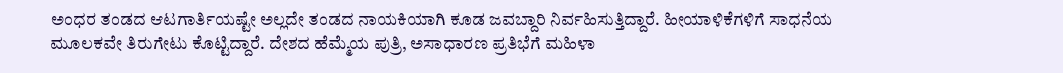ಅಂಧರ ತಂಡದ ಆಟಗಾರ್ತಿಯಷ್ಟೇ ಅಲ್ಲದೇ ತಂಡದ ನಾಯಕಿಯಾಗಿ ಕೂಡ ಜವಬ್ದಾರಿ ನಿರ್ವಹಿಸುತ್ತಿದ್ದಾರೆ. ಹೀಯಾಳಿಕೆಗಳಿಗೆ ಸಾಧನೆಯ ಮೂಲಕವೇ ತಿರುಗೇಟು ಕೊಟ್ಟಿದ್ದಾರೆ. ದೇಶದ ಹೆಮ್ಮೆಯ ಪುತ್ರಿ, ಅಸಾಧಾರಣ ಪ್ರತಿಭೆಗೆ ಮಹಿಳಾ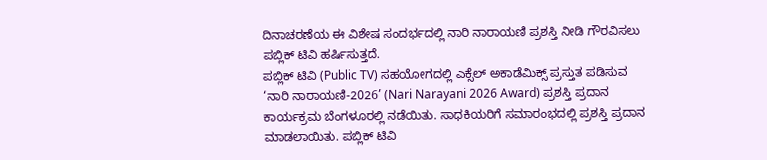ದಿನಾಚರಣೆಯ ಈ ವಿಶೇಷ ಸಂದರ್ಭದಲ್ಲಿ ನಾರಿ ನಾರಾಯಣಿ ಪ್ರಶಸ್ತಿ ನೀಡಿ ಗೌರವಿಸಲು ಪಬ್ಲಿಕ್ ಟಿವಿ ಹರ್ಷಿಸುತ್ತದೆ.
ಪಬ್ಲಿಕ್ ಟಿವಿ (Public TV) ಸಹಯೋಗದಲ್ಲಿ ಎಕ್ಸೆಲ್ ಅಕಾಡೆಮಿಕ್ಸ್ ಪ್ರಸ್ತುತ ಪಡಿಸುವ ‘ನಾರಿ ನಾರಾಯಣಿ-2026’ (Nari Narayani 2026 Award) ಪ್ರಶಸ್ತಿ ಪ್ರದಾನ ಕಾರ್ಯಕ್ರಮ ಬೆಂಗಳೂರಲ್ಲಿ ನಡೆಯಿತು. ಸಾಧಕಿಯರಿಗೆ ಸಮಾರಂಭದಲ್ಲಿ ಪ್ರಶಸ್ತಿ ಪ್ರದಾನ ಮಾಡಲಾಯಿತು. ಪಬ್ಲಿಕ್ ಟಿವಿ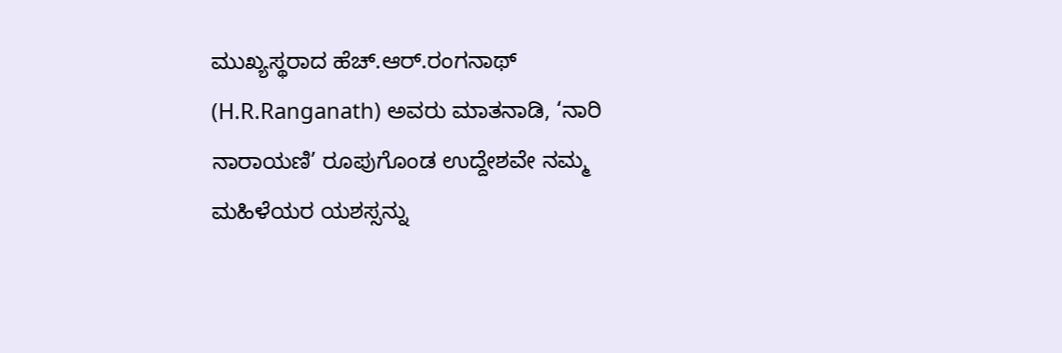ಮುಖ್ಯಸ್ಥರಾದ ಹೆಚ್.ಆರ್.ರಂಗನಾಥ್ (H.R.Ranganath) ಅವರು ಮಾತನಾಡಿ, ‘ನಾರಿ ನಾರಾಯಣಿ’ ರೂಪುಗೊಂಡ ಉದ್ದೇಶವೇ ನಮ್ಮ ಮಹಿಳೆಯರ ಯಶಸ್ಸನ್ನು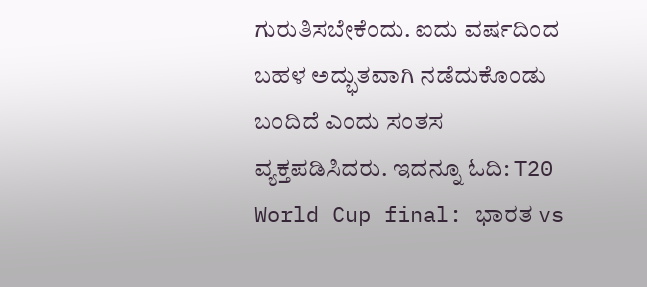ಗುರುತಿಸಬೇಕೆಂದು. ಐದು ವರ್ಷದಿಂದ ಬಹಳ ಅದ್ಭುತವಾಗಿ ನಡೆದುಕೊಂಡು ಬಂದಿದೆ ಎಂದು ಸಂತಸ ವ್ಯಕ್ತಪಡಿಸಿದರು. ಇದನ್ನೂ ಓದಿ: T20 World Cup final: ಭಾರತ vs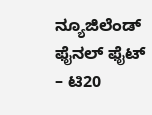ನ್ಯೂಜಿಲೆಂಡ್ ಫೈನಲ್ ಫೈಟ್ – ಟಿ20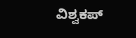ವಿಶ್ವಕಪ್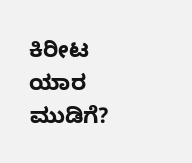ಕಿರೀಟ ಯಾರ ಮುಡಿಗೆ?